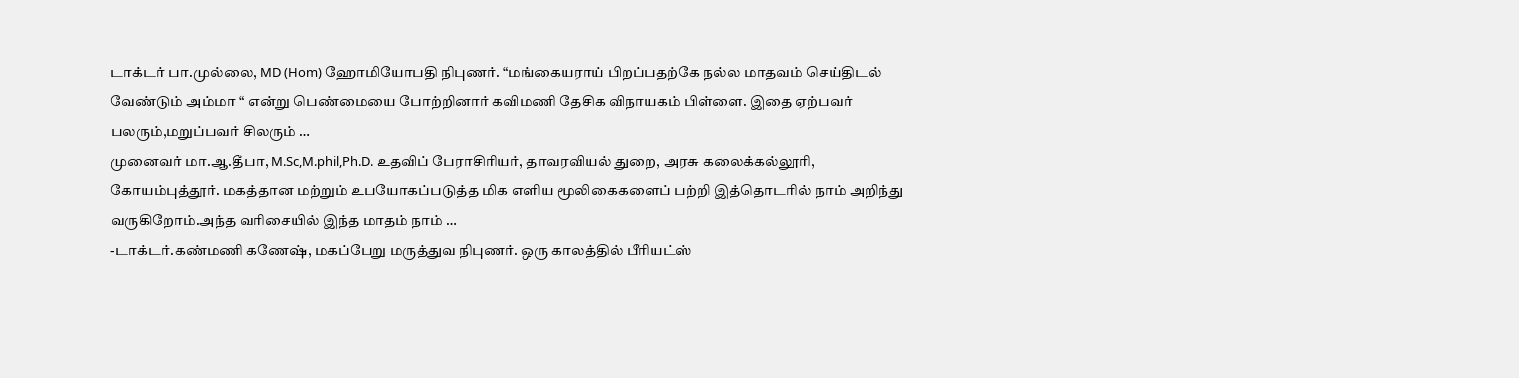டாக்டர் பா.முல்லை, MD (Hom) ஹோமியோபதி நிபுணர். “மங்கையராய் பிறப்பதற்கே நல்ல மாதவம் செய்திடல் வேண்டும் அம்மா “ என்று பெண்மையை போற்றினார் கவிமணி தேசிக விநாயகம் பிள்ளை. இதை ஏற்பவர் பலரும்,மறுப்பவர் சிலரும் …
முனைவர் மா.ஆ.தீபா, M.Sc,M.phil,Ph.D. உதவிப் பேராசிரியர், தாவரவியல் துறை, அரசு கலைக்கல்லூரி, கோயம்புத்தூர். மகத்தான மற்றும் உபயோகப்படுத்த மிக எளிய மூலிகைகளைப் பற்றி இத்தொடரில் நாம் அறிந்து வருகிறோம்.அந்த வரிசையில் இந்த மாதம் நாம் …
-டாக்டர்.கண்மணி கணேஷ், மகப்பேறு மருத்துவ நிபுணர். ஒரு காலத்தில் பீரியட்ஸ்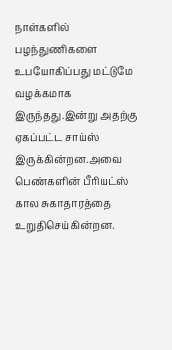நாள்களில் பழந்துணிகளை உபயோகிப்பது மட்டுமே வழக்கமாக இருந்தது.இன்று அதற்கு ஏகப்பட்ட சாய்ஸ் இருக்கின்றன.அவை பெண்களின் பீரியட்ஸ் கால சுகாதாரத்தை உறுதிசெய்கின்றன.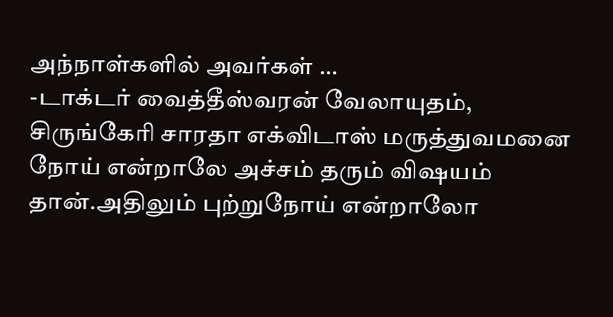அந்நாள்களில் அவர்கள் …
-டாக்டர் வைத்தீஸ்வரன் வேலாயுதம், சிருங்கேரி சாரதா எக்விடாஸ் மருத்துவமனை நோய் என்றாலே அச்சம் தரும் விஷயம் தான்.அதிலும் புற்றுநோய் என்றாலோ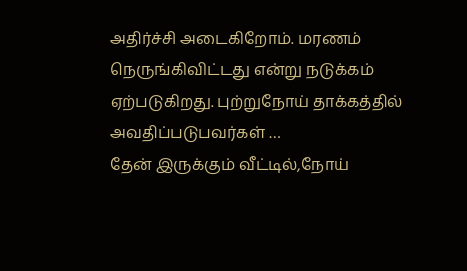அதிர்ச்சி அடைகிறோம். மரணம் நெருங்கிவிட்டது என்று நடுக்கம் ஏற்படுகிறது. புற்றுநோய் தாக்கத்தில் அவதிப்படுபவர்கள் …
தேன் இருக்கும் வீட்டில்,நோய்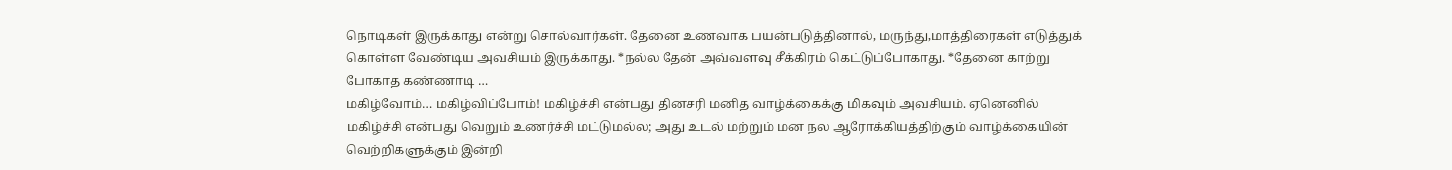நொடிகள் இருக்காது என்று சொல்வார்கள். தேனை உணவாக பயன்படுத்தினால், மருந்து,மாத்திரைகள் எடுத்துக் கொள்ள வேண்டிய அவசியம் இருக்காது. *நல்ல தேன் அவ்வளவு சீக்கிரம் கெட்டுப்போகாது. *தேனை காற்று போகாத கண்ணாடி …
மகிழ்வோம்… மகிழ்விப்போம்! மகிழ்ச்சி என்பது தினசரி மனித வாழ்க்கைக்கு மிகவும் அவசியம். ஏனெனில் மகிழ்ச்சி என்பது வெறும் உணர்ச்சி மட்டுமல்ல; அது உடல் மற்றும் மன நல ஆரோக்கியத்திற்கும் வாழ்க்கையின் வெற்றிகளுக்கும் இன்றி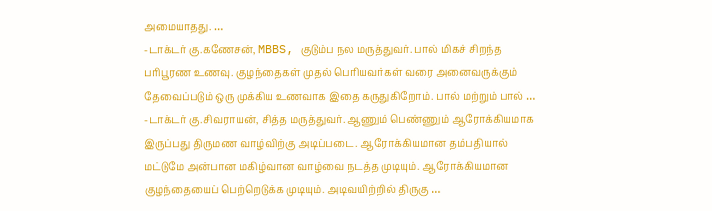அமையாதது. …
-டாக்டர் கு.கணேசன், MBBS, குடும்ப நல மருத்துவர். பால் மிகச் சிறந்த பரிபூரண உணவு. குழந்தைகள் முதல் பெரியவர்கள் வரை அனைவருக்கும் தேவைப்படும் ஒரு முக்கிய உணவாக இதை கருதுகிறோம். பால் மற்றும் பால் …
-டாக்டர் கு.சிவராயன், சித்த மருத்துவர். ஆணும் பெண்ணும் ஆரோக்கியமாக இருப்பது திருமண வாழ்விற்கு அடிப்படை. ஆரோக்கியமான தம்பதியால் மட்டுமே அன்பான மகிழ்வான வாழ்வை நடத்த முடியும். ஆரோக்கியமான குழந்தையைப் பெற்றெடுக்க முடியும். அடிவயிற்றில் திருகு …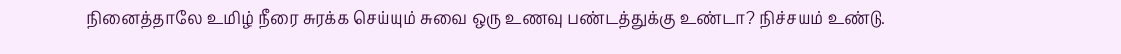நினைத்தாலே உமிழ் நீரை சுரக்க செய்யும் சுவை ஒரு உணவு பண்டத்துக்கு உண்டா? நிச்சயம் உண்டு.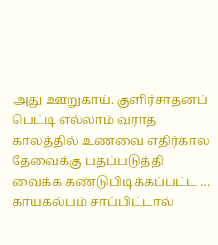அது ஊறுகாய். குளிர்சாதனப் பெட்டி எல்லாம் வராத காலத்தில் உணவை எதிர்கால தேவைக்கு பதப்படுத்தி வைக்க கண்டுபிடிக்கப்பட்ட …
காயகல்பம் சாப்பிட்டால்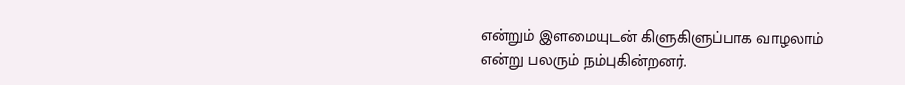என்றும் இளமையுடன் கிளுகிளுப்பாக வாழலாம் என்று பலரும் நம்புகின்றனர்.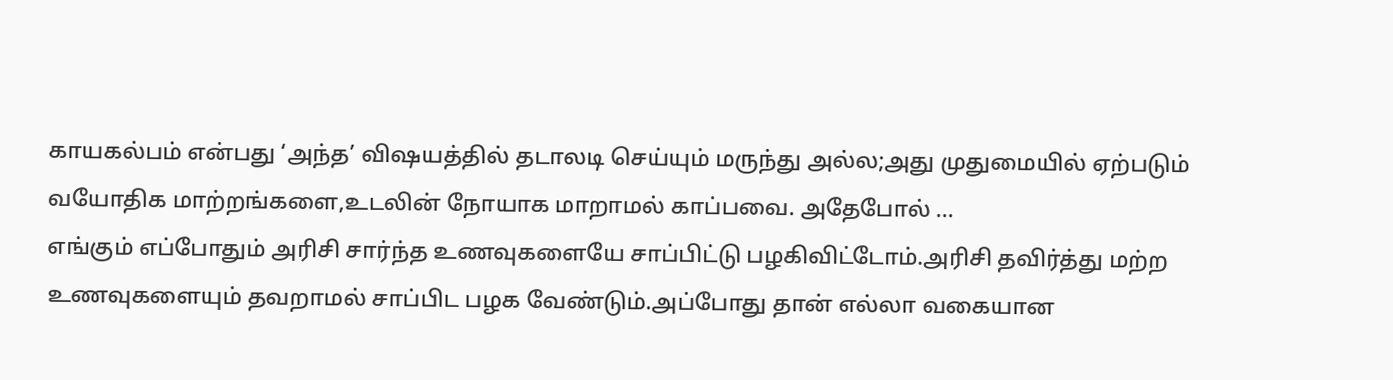காயகல்பம் என்பது ‘அந்த’ விஷயத்தில் தடாலடி செய்யும் மருந்து அல்ல;அது முதுமையில் ஏற்படும் வயோதிக மாற்றங்களை,உடலின் நோயாக மாறாமல் காப்பவை. அதேபோல் …
எங்கும் எப்போதும் அரிசி சார்ந்த உணவுகளையே சாப்பிட்டு பழகிவிட்டோம்.அரிசி தவிர்த்து மற்ற உணவுகளையும் தவறாமல் சாப்பிட பழக வேண்டும்.அப்போது தான் எல்லா வகையான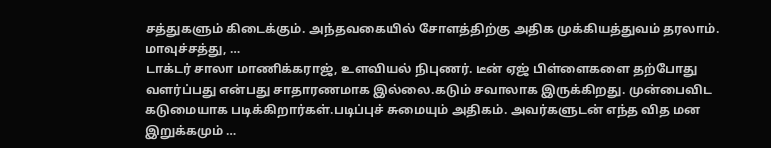சத்துகளும் கிடைக்கும். அந்தவகையில் சோளத்திற்கு அதிக முக்கியத்துவம் தரலாம். மாவுச்சத்து, …
டாக்டர் சாலா மாணிக்கராஜ், உளவியல் நிபுணர். டீன் ஏஜ் பிள்ளைகளை தற்போது வளர்ப்பது என்பது சாதாரணமாக இல்லை.கடும் சவாலாக இருக்கிறது. முன்பைவிட கடுமையாக படிக்கிறார்கள்.படிப்புச் சுமையும் அதிகம். அவர்களுடன் எந்த வித மன இறுக்கமும் …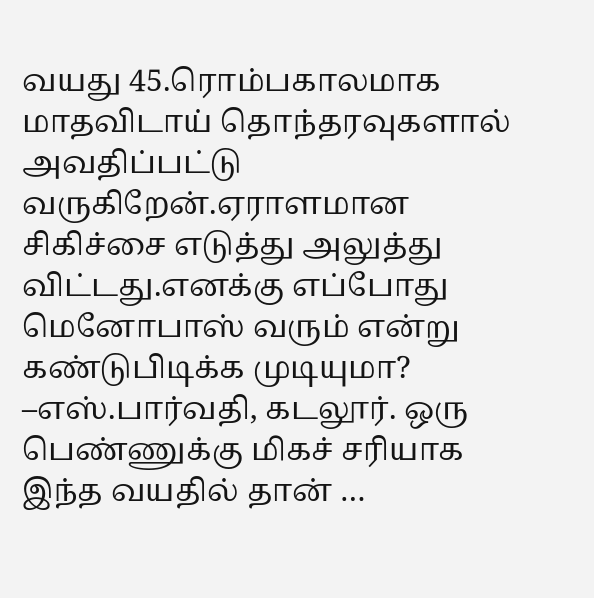வயது 45.ரொம்பகாலமாக மாதவிடாய் தொந்தரவுகளால் அவதிப்பட்டு வருகிறேன்.ஏராளமான சிகிச்சை எடுத்து அலுத்து விட்டது.எனக்கு எப்போது மெனோபாஸ் வரும் என்று கண்டுபிடிக்க முடியுமா? –எஸ்.பார்வதி, கடலூர். ஒரு பெண்ணுக்கு மிகச் சரியாக இந்த வயதில் தான் …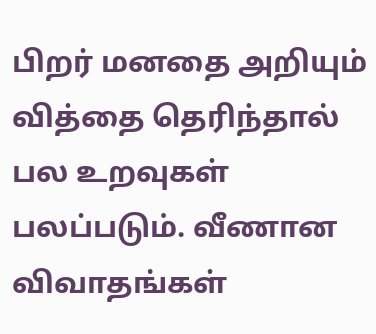பிறர் மனதை அறியும் வித்தை தெரிந்தால் பல உறவுகள் பலப்படும். வீணான விவாதங்கள்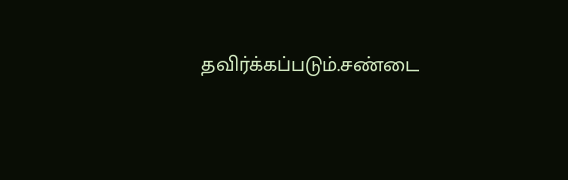தவிர்க்கப்படும்.சண்டை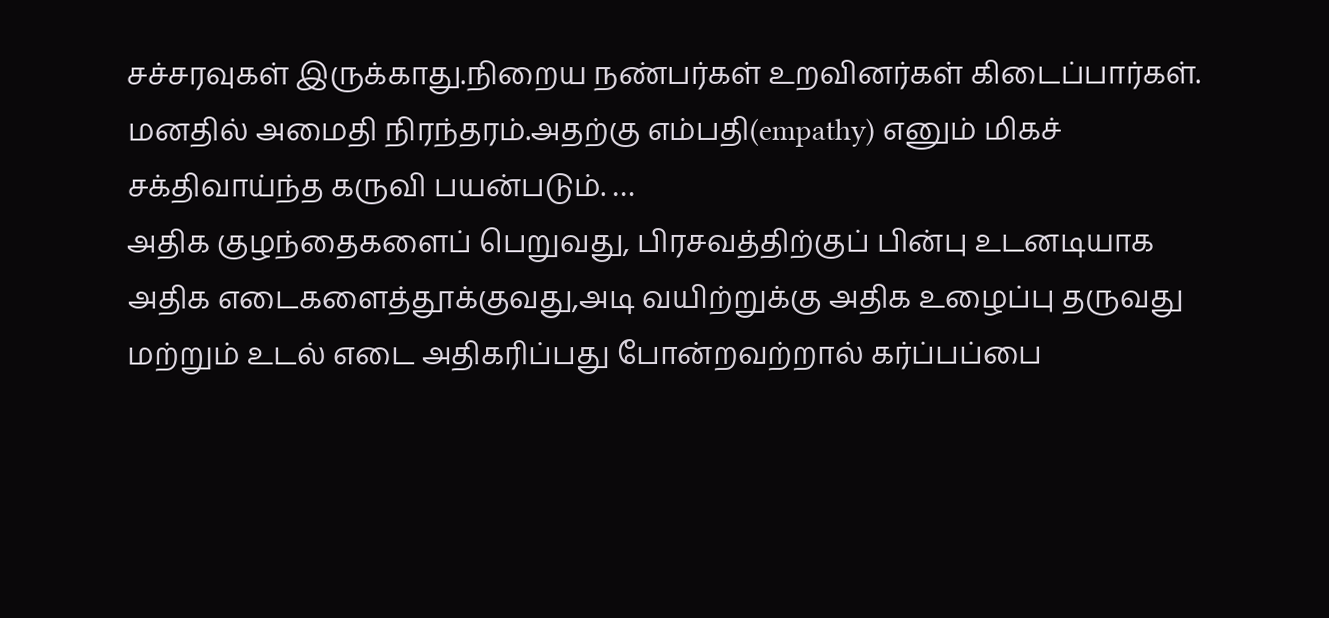சச்சரவுகள் இருக்காது.நிறைய நண்பர்கள் உறவினர்கள் கிடைப்பார்கள். மனதில் அமைதி நிரந்தரம்.அதற்கு எம்பதி(empathy) எனும் மிகச் சக்திவாய்ந்த கருவி பயன்படும். …
அதிக குழந்தைகளைப் பெறுவது, பிரசவத்திற்குப் பின்பு உடனடியாக அதிக எடைகளைத்தூக்குவது,அடி வயிற்றுக்கு அதிக உழைப்பு தருவது மற்றும் உடல் எடை அதிகரிப்பது போன்றவற்றால் கர்ப்பப்பை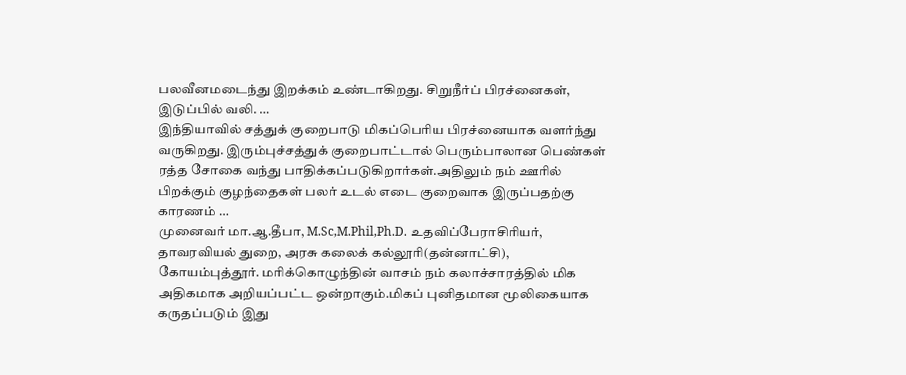பலவீனமடைந்து இறக்கம் உண்டாகிறது. சிறுநீர்ப் பிரச்னைகள், இடுப்பில் வலி. …
இந்தியாவில் சத்துக் குறைபாடு மிகப்பெரிய பிரச்னையாக வளர்ந்து வருகிறது. இரும்புச்சத்துக் குறைபாட்டால் பெரும்பாலான பெண்கள் ரத்த சோகை வந்து பாதிக்கப்படுகிறார்கள்.அதிலும் நம் ஊரில் பிறக்கும் குழந்தைகள் பலர் உடல் எடை குறைவாக இருப்பதற்கு காரணம் …
முனைவர் மா.ஆ.தீபா, M.Sc,M.Phil,Ph.D. உதவிப்பேராசிரியர், தாவரவியல் துறை, அரசு கலைக் கல்லூரி(தன்னாட்சி), கோயம்புத்தூர். மரிக்கொழுந்தின் வாசம் நம் கலாச்சாரத்தில் மிக அதிகமாக அறியப்பட்ட ஒன்றாகும்.மிகப் புனிதமான மூலிகையாக கருதப்படும் இது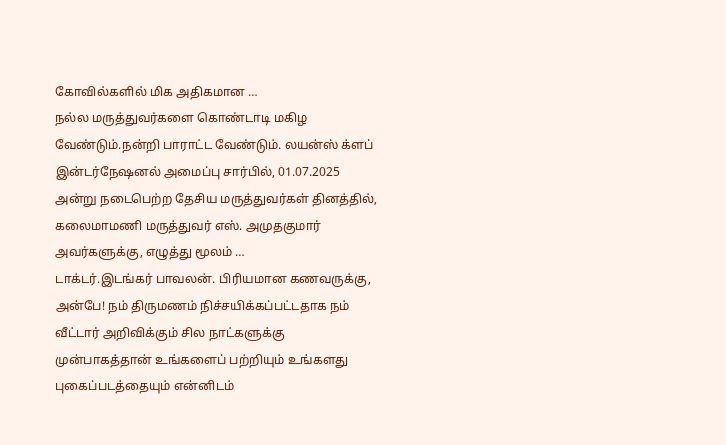கோவில்களில் மிக அதிகமான …
நல்ல மருத்துவர்களை கொண்டாடி மகிழ வேண்டும்.நன்றி பாராட்ட வேண்டும். லயன்ஸ் க்ளப் இன்டர்நேஷனல் அமைப்பு சார்பில், 01.07.2025 அன்று நடைபெற்ற தேசிய மருத்துவர்கள் தினத்தில், கலைமாமணி மருத்துவர் எஸ். அமுதகுமார் அவர்களுக்கு, எழுத்து மூலம் …
டாக்டர்.இடங்கர் பாவலன். பிரியமான கணவருக்கு, அன்பே! நம் திருமணம் நிச்சயிக்கப்பட்டதாக நம் வீட்டார் அறிவிக்கும் சில நாட்களுக்கு முன்பாகத்தான் உங்களைப் பற்றியும் உங்களது புகைப்படத்தையும் என்னிடம்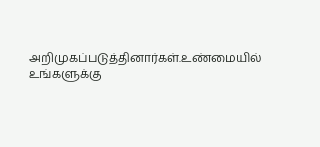அறிமுகப்படுத்தினார்கள்.உண்மையில் உங்களுக்கு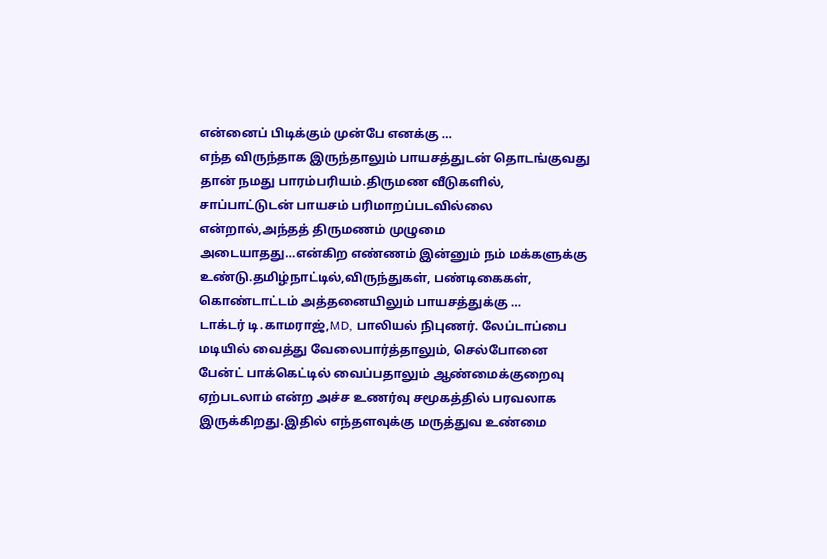என்னைப் பிடிக்கும் முன்பே எனக்கு …
எந்த விருந்தாக இருந்தாலும் பாயசத்துடன் தொடங்குவது தான் நமது பாரம்பரியம்.திருமண வீடுகளில், சாப்பாட்டுடன் பாயசம் பரிமாறப்படவில்லை என்றால்,அந்தத் திருமணம் முழுமை அடையாதது…என்கிற எண்ணம் இன்னும் நம் மக்களுக்கு உண்டு.தமிழ்நாட்டில்,விருந்துகள், பண்டிகைகள், கொண்டாட்டம் அத்தனையிலும் பாயசத்துக்கு …
டாக்டர் டி.காமராஜ்,MD, பாலியல் நிபுணர். லேப்டாப்பை மடியில் வைத்து வேலைபார்த்தாலும், செல்போனை பேன்ட் பாக்கெட்டில் வைப்பதாலும் ஆண்மைக்குறைவு ஏற்படலாம் என்ற அச்ச உணர்வு சமூகத்தில் பரவலாக இருக்கிறது.இதில் எந்தளவுக்கு மருத்துவ உண்மை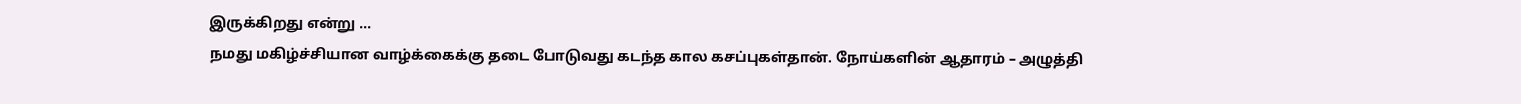இருக்கிறது என்று …
நமது மகிழ்ச்சியான வாழ்க்கைக்கு தடை போடுவது கடந்த கால கசப்புகள்தான். நோய்களின் ஆதாரம் – அழுத்தி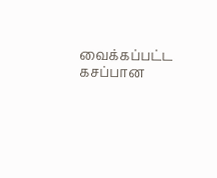வைக்கப்பட்ட கசப்பான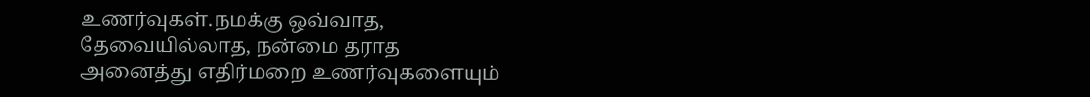உணர்வுகள்.நமக்கு ஒவ்வாத, தேவையில்லாத, நன்மை தராத அனைத்து எதிர்மறை உணர்வுகளையும்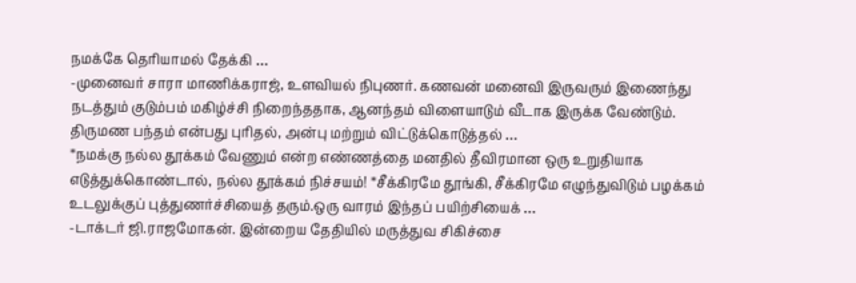நமக்கே தெரியாமல் தேக்கி …
-முனைவர் சாரா மாணிக்கராஜ், உளவியல் நிபுணர். கணவன் மனைவி இருவரும் இணைந்து நடத்தும் குடும்பம் மகிழ்ச்சி நிறைந்ததாக, ஆனந்தம் விளையாடும் வீடாக இருக்க வேண்டும். திருமண பந்தம் என்பது புரிதல், அன்பு மற்றும் விட்டுக்கொடுத்தல் …
*நமக்கு நல்ல தூக்கம் வேணும் என்ற எண்ணத்தை மனதில் தீவிரமான ஒரு உறுதியாக எடுத்துக்கொண்டால், நல்ல தூக்கம் நிச்சயம்! *சீக்கிரமே தூங்கி, சீக்கிரமே எழுந்துவிடும் பழக்கம் உடலுக்குப் புத்துணர்ச்சியைத் தரும்.ஒரு வாரம் இந்தப் பயிற்சியைக் …
-டாக்டர் ஜி.ராஜமோகன். இன்றைய தேதியில் மருத்துவ சிகிச்சை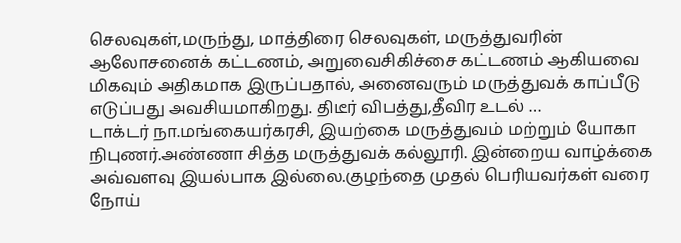செலவுகள்,மருந்து, மாத்திரை செலவுகள், மருத்துவரின் ஆலோசனைக் கட்டணம், அறுவைசிகிச்சை கட்டணம் ஆகியவை மிகவும் அதிகமாக இருப்பதால், அனைவரும் மருத்துவக் காப்பீடு எடுப்பது அவசியமாகிறது. திடீர் விபத்து,தீவிர உடல் …
டாக்டர் நா.மங்கையர்கரசி, இயற்கை மருத்துவம் மற்றும் யோகா நிபுணர்.அண்ணா சித்த மருத்துவக் கல்லூரி. இன்றைய வாழ்க்கை அவ்வளவு இயல்பாக இல்லை.குழந்தை முதல் பெரியவர்கள் வரை நோய்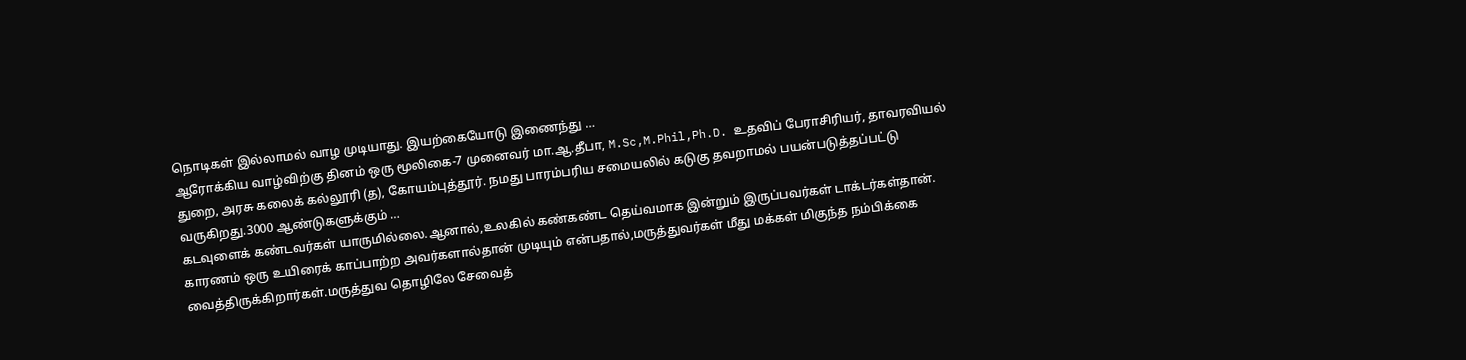நொடிகள் இல்லாமல் வாழ முடியாது. இயற்கையோடு இணைந்து …
ஆரோக்கிய வாழ்விற்கு தினம் ஒரு மூலிகை-7 முனைவர் மா.ஆ.தீபா, M.Sc,M.Phil,Ph.D. உதவிப் பேராசிரியர், தாவரவியல் துறை, அரசு கலைக் கல்லூரி (த), கோயம்புத்தூர். நமது பாரம்பரிய சமையலில் கடுகு தவறாமல் பயன்படுத்தப்பட்டு வருகிறது.3000 ஆண்டுகளுக்கும் …
கடவுளைக் கண்டவர்கள் யாருமில்லை.ஆனால்,உலகில் கண்கண்ட தெய்வமாக இன்றும் இருப்பவர்கள் டாக்டர்கள்தான். காரணம் ஒரு உயிரைக் காப்பாற்ற அவர்களால்தான் முடியும் என்பதால்,மருத்துவர்கள் மீது மக்கள் மிகுந்த நம்பிக்கை வைத்திருக்கிறார்கள்.மருத்துவ தொழிலே சேவைத்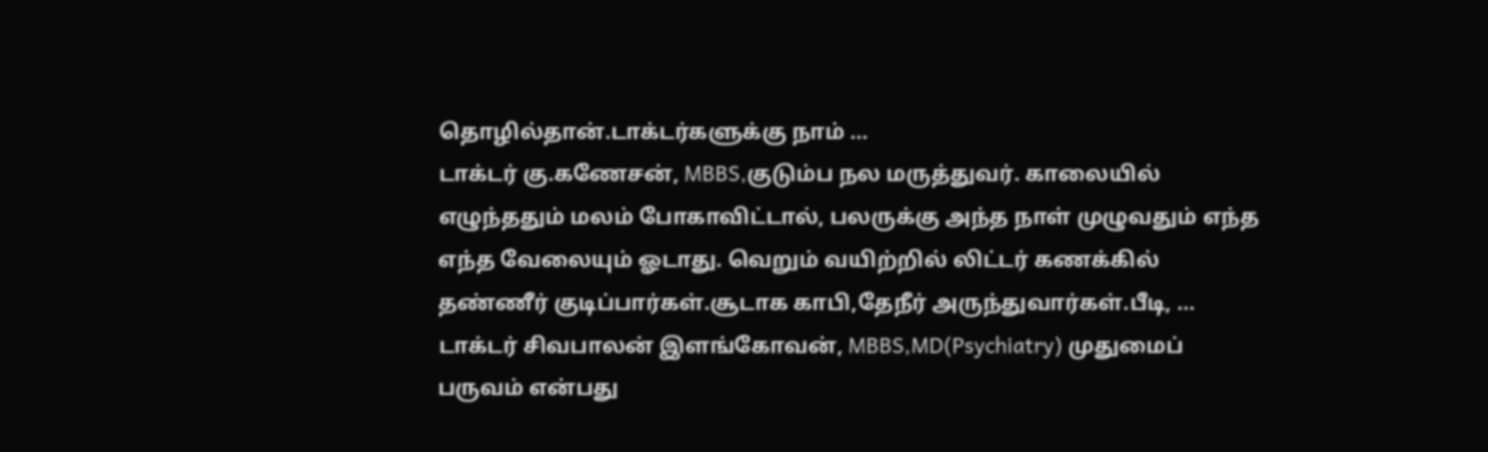தொழில்தான்.டாக்டர்களுக்கு நாம் …
டாக்டர் கு.கணேசன், MBBS,குடும்ப நல மருத்துவர். காலையில் எழுந்ததும் மலம் போகாவிட்டால், பலருக்கு அந்த நாள் முழுவதும் எந்த எந்த வேலையும் ஓடாது. வெறும் வயிற்றில் லிட்டர் கணக்கில் தண்ணீர் குடிப்பார்கள்.சூடாக காபி,தேநீர் அருந்துவார்கள்.பீடி, …
டாக்டர் சிவபாலன் இளங்கோவன், MBBS,MD(Psychiatry) முதுமைப் பருவம் என்பது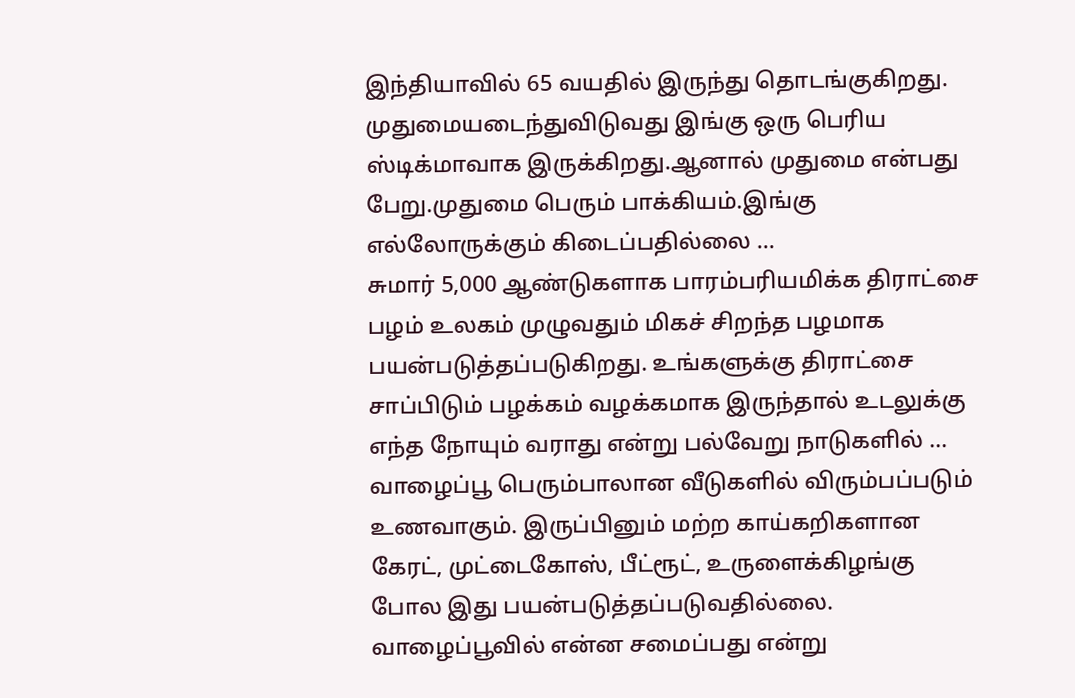இந்தியாவில் 65 வயதில் இருந்து தொடங்குகிறது. முதுமையடைந்துவிடுவது இங்கு ஒரு பெரிய ஸ்டிக்மாவாக இருக்கிறது.ஆனால் முதுமை என்பது பேறு.முதுமை பெரும் பாக்கியம்.இங்கு எல்லோருக்கும் கிடைப்பதில்லை …
சுமார் 5,000 ஆண்டுகளாக பாரம்பரியமிக்க திராட்சை பழம் உலகம் முழுவதும் மிகச் சிறந்த பழமாக பயன்படுத்தப்படுகிறது. உங்களுக்கு திராட்சை சாப்பிடும் பழக்கம் வழக்கமாக இருந்தால் உடலுக்கு எந்த நோயும் வராது என்று பல்வேறு நாடுகளில் …
வாழைப்பூ பெரும்பாலான வீடுகளில் விரும்பப்படும் உணவாகும். இருப்பினும் மற்ற காய்கறிகளான கேரட், முட்டைகோஸ், பீட்ரூட், உருளைக்கிழங்கு போல இது பயன்படுத்தப்படுவதில்லை. வாழைப்பூவில் என்ன சமைப்பது என்று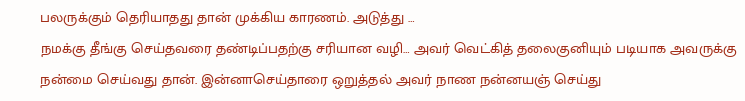பலருக்கும் தெரியாதது தான் முக்கிய காரணம். அடுத்து …
நமக்கு தீங்கு செய்தவரை தண்டிப்பதற்கு சரியான வழி… அவர் வெட்கித் தலைகுனியும் படியாக அவருக்கு நன்மை செய்வது தான். இன்னாசெய்தாரை ஒறுத்தல் அவர் நாண நன்னயஞ் செய்து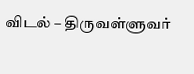விடல் – திருவள்ளுவர்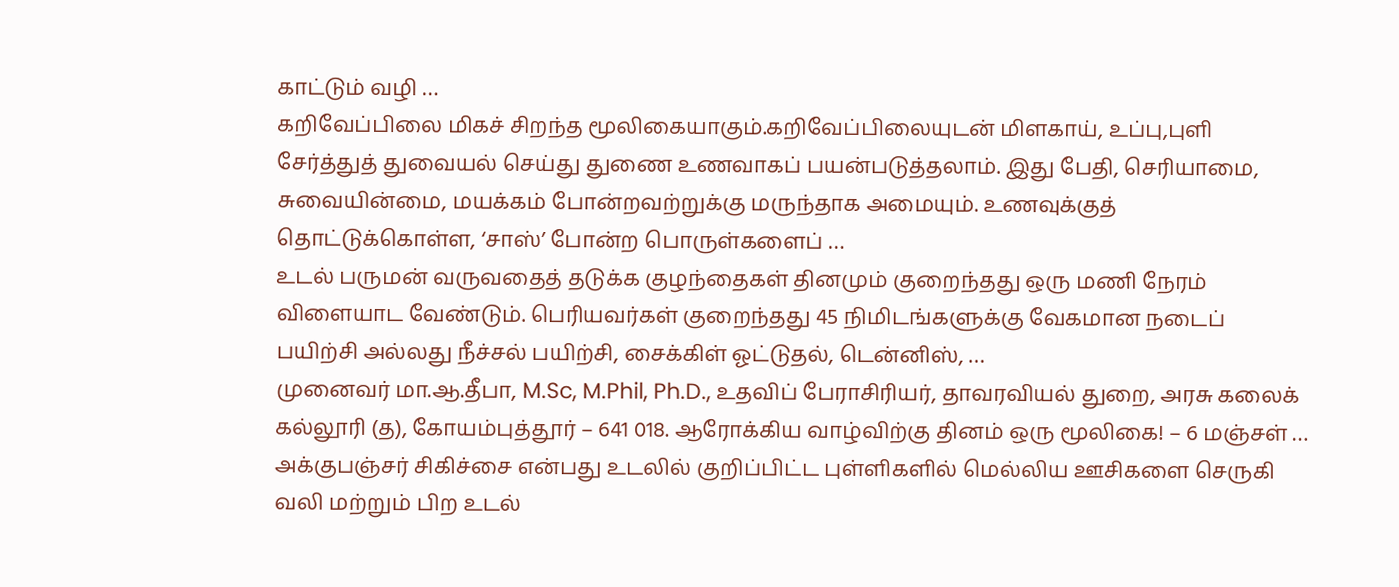காட்டும் வழி …
கறிவேப்பிலை மிகச் சிறந்த மூலிகையாகும்.கறிவேப்பிலையுடன் மிளகாய், உப்பு,புளி சேர்த்துத் துவையல் செய்து துணை உணவாகப் பயன்படுத்தலாம். இது பேதி, செரியாமை, சுவையின்மை, மயக்கம் போன்றவற்றுக்கு மருந்தாக அமையும். உணவுக்குத் தொட்டுக்கொள்ள, ‘சாஸ்’ போன்ற பொருள்களைப் …
உடல் பருமன் வருவதைத் தடுக்க குழந்தைகள் தினமும் குறைந்தது ஒரு மணி நேரம் விளையாட வேண்டும். பெரியவர்கள் குறைந்தது 45 நிமிடங்களுக்கு வேகமான நடைப் பயிற்சி அல்லது நீச்சல் பயிற்சி, சைக்கிள் ஓட்டுதல், டென்னிஸ், …
முனைவர் மா.ஆ.தீபா, M.Sc, M.Phil, Ph.D., உதவிப் பேராசிரியர், தாவரவியல் துறை, அரசு கலைக் கல்லூரி (த), கோயம்புத்தூர் – 641 018. ஆரோக்கிய வாழ்விற்கு தினம் ஒரு மூலிகை! – 6 மஞ்சள் …
அக்குபஞ்சர் சிகிச்சை என்பது உடலில் குறிப்பிட்ட புள்ளிகளில் மெல்லிய ஊசிகளை செருகி வலி மற்றும் பிற உடல்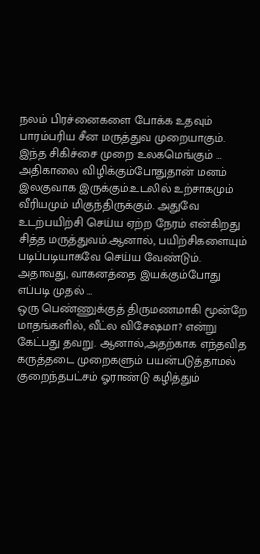நலம் பிரச்னைகளை போக்க உதவும் பாரம்பரிய சீன மருத்துவ முறையாகும். இந்த சிகிச்சை முறை உலகமெங்கும் …
அதிகாலை விழிக்கும்போதுதான் மனம் இலகுவாக இருக்கும்.உடலில் உற்சாகமும் வீரியமும் மிகுந்திருக்கும். அதுவே உடற்பயிற்சி செய்ய ஏற்ற நேரம் என்கிறது சித்த மருத்துவம்.ஆனால், பயிற்சிகளையும் படிப்படியாகவே செய்ய வேண்டும். அதாவது, வாகனத்தை இயக்கும்போது எப்படி முதல் …
ஒரு பெண்ணுக்குத் திருமணமாகி மூன்றே மாதங்களில், வீட்ல விசேஷமா? என்று கேட்பது தவறு. ஆனால்,அதற்காக எந்தவித கருத்தடை முறைகளும் பயன்படுத்தாமல் குறைந்தபட்சம் ஓராண்டு கழித்தும்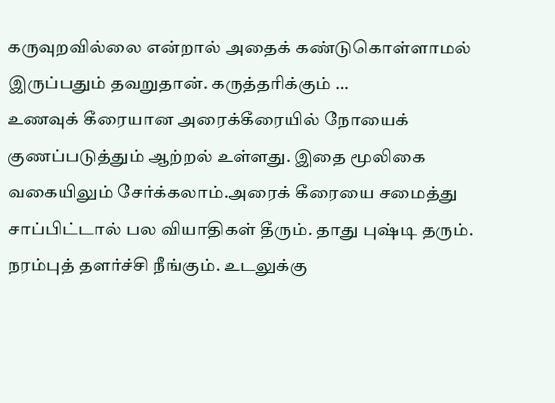கருவுறவில்லை என்றால் அதைக் கண்டுகொள்ளாமல் இருப்பதும் தவறுதான். கருத்தரிக்கும் …
உணவுக் கீரையான அரைக்கீரையில் நோயைக் குணப்படுத்தும் ஆற்றல் உள்ளது. இதை மூலிகை வகையிலும் சேர்க்கலாம்.அரைக் கீரையை சமைத்து சாப்பிட்டால் பல வியாதிகள் தீரும். தாது புஷ்டி தரும். நரம்புத் தளர்ச்சி நீங்கும். உடலுக்கு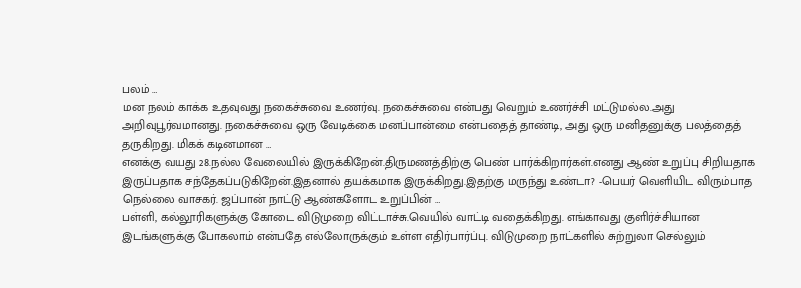பலம் …
மன நலம் காக்க உதவுவது நகைச்சுவை உணர்வு. நகைச்சுவை என்பது வெறும் உணர்ச்சி மட்டுமல்ல.அது அறிவுபூர்வமானது. நகைச்சுவை ஒரு வேடிக்கை மனப்பான்மை என்பதைத் தாண்டி, அது ஒரு மனிதனுக்கு பலத்தைத் தருகிறது. மிகக் கடினமான …
எனக்கு வயது 28.நல்ல வேலையில் இருக்கிறேன்.திருமணத்திற்கு பெண் பார்க்கிறார்கள்.எனது ஆண் உறுப்பு சிறியதாக இருப்பதாக சந்தேகப்படுகிறேன்.இதனால் தயக்கமாக இருக்கிறது.இதற்கு மருந்து உண்டா? -பெயர் வெளியிட விரும்பாத நெல்லை வாசகர். ஜப்பான் நாட்டு ஆண்களோட உறுப்பின் …
பள்ளி, கல்லூரிகளுக்கு கோடை விடுமுறை விட்டாச்சு.வெயில் வாட்டி வதைக்கிறது. எங்காவது குளிர்ச்சியான இடங்களுக்கு போகலாம் என்பதே எல்லோருக்கும் உள்ள எதிர்பார்ப்பு. விடுமுறை நாட்களில் சுற்றுலா செல்லும்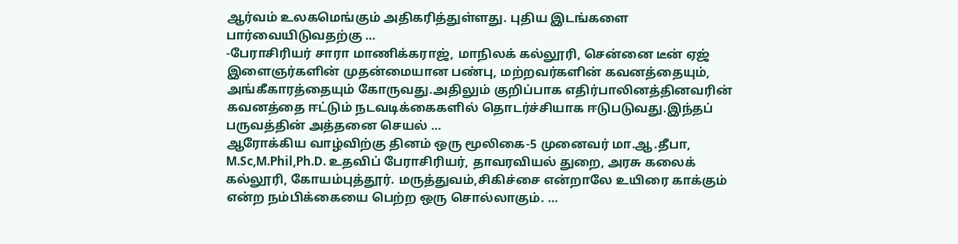ஆர்வம் உலகமெங்கும் அதிகரித்துள்ளது. புதிய இடங்களை பார்வையிடுவதற்கு …
-பேராசிரியர் சாரா மாணிக்கராஜ், மாநிலக் கல்லூரி, சென்னை டீன் ஏஜ் இளைஞர்களின் முதன்மையான பண்பு, மற்றவர்களின் கவனத்தையும், அங்கீகாரத்தையும் கோருவது.அதிலும் குறிப்பாக எதிர்பாலினத்தினவரின் கவனத்தை ஈட்டும் நடவடிக்கைகளில் தொடர்ச்சியாக ஈடுபடுவது.இந்தப் பருவத்தின் அத்தனை செயல் …
ஆரோக்கிய வாழ்விற்கு தினம் ஒரு மூலிகை-5 முனைவர் மா.ஆ.தீபா, M.Sc,M.Phil,Ph.D. உதவிப் பேராசிரியர், தாவரவியல் துறை, அரசு கலைக் கல்லூரி, கோயம்புத்தூர். மருத்துவம்,சிகிச்சை என்றாலே உயிரை காக்கும் என்ற நம்பிக்கையை பெற்ற ஒரு சொல்லாகும். …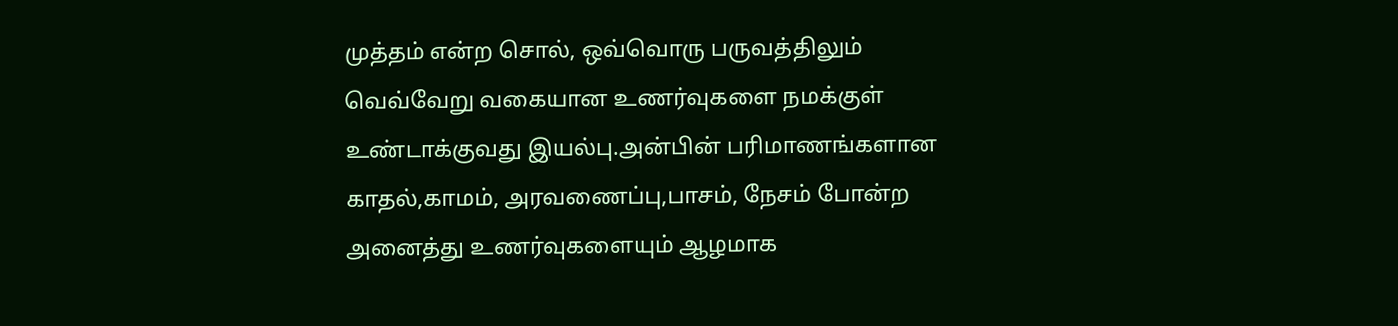முத்தம் என்ற சொல், ஒவ்வொரு பருவத்திலும் வெவ்வேறு வகையான உணர்வுகளை நமக்குள் உண்டாக்குவது இயல்பு.அன்பின் பரிமாணங்களான காதல்,காமம், அரவணைப்பு,பாசம், நேசம் போன்ற அனைத்து உணர்வுகளையும் ஆழமாக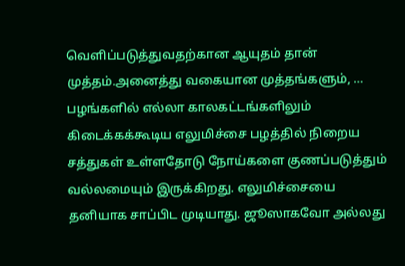வெளிப்படுத்துவதற்கான ஆயுதம் தான் முத்தம்.அனைத்து வகையான முத்தங்களும், …
பழங்களில் எல்லா காலகட்டங்களிலும் கிடைக்கக்கூடிய எலுமிச்சை பழத்தில் நிறைய சத்துகள் உள்ளதோடு நோய்களை குணப்படுத்தும் வல்லமையும் இருக்கிறது. எலுமிச்சையை தனியாக சாப்பிட முடியாது. ஜூஸாகவோ அல்லது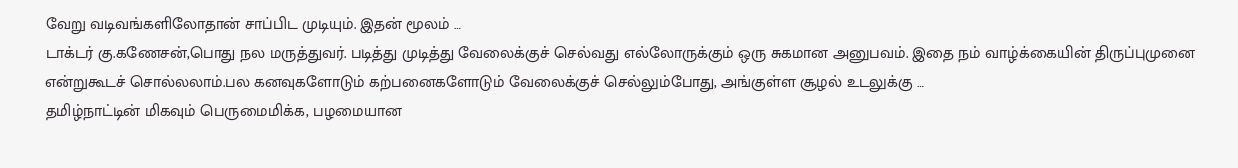வேறு வடிவங்களிலோதான் சாப்பிட முடியும். இதன் மூலம் …
டாக்டர் கு.கணேசன்,பொது நல மருத்துவர். படித்து முடித்து வேலைக்குச் செல்வது எல்லோருக்கும் ஒரு சுகமான அனுபவம். இதை நம் வாழ்க்கையின் திருப்புமுனை என்றுகூடச் சொல்லலாம்.பல கனவுகளோடும் கற்பனைகளோடும் வேலைக்குச் செல்லும்போது, அங்குள்ள சூழல் உடலுக்கு …
தமிழ்நாட்டின் மிகவும் பெருமைமிக்க, பழமையான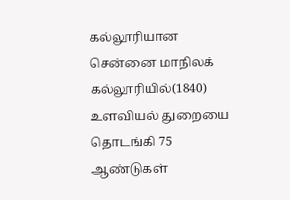கல்லூரியான சென்னை மாநிலக் கல்லூரியில்(1840) உளவியல் துறையை தொடங்கி 75 ஆண்டுகள்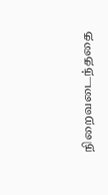நிறைவடைந்ததை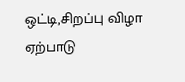ஒட்டி,சிறப்பு விழா ஏற்பாடு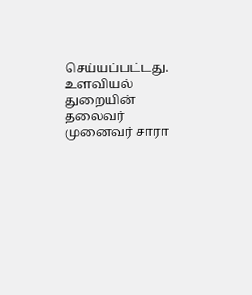செய்யப்பட்டது. உளவியல் துறையின் தலைவர் முனைவர் சாரா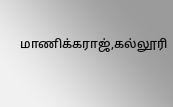மாணிக்கராஜ்,கல்லூரி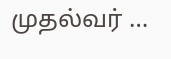முதல்வர் …